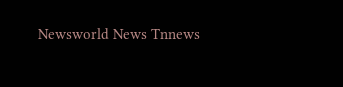Newsworld News Tnnews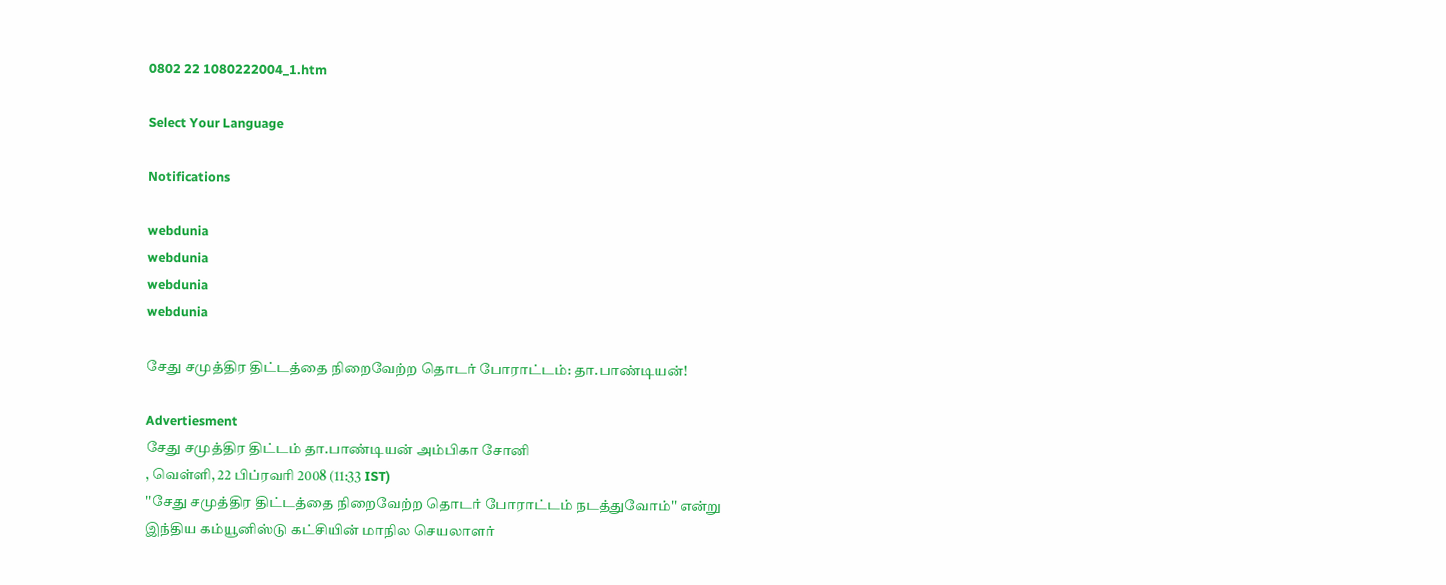0802 22 1080222004_1.htm

Select Your Language

Notifications

webdunia
webdunia
webdunia
webdunia

சேது சமுத்திர திட்டத்தை நிறைவேற்ற தொடர் போராட்டம்: தா.பாண்டியன்!

Advertiesment
சேது சமுத்திர திட்ட‌ம் தா.பாண்டியன் அம்பிகா சோனி
, வெள்ளி, 22 பிப்ரவரி 2008 (11:33 IST)
''சேது சமுத்திர திட்டத்தை நிறைவேற்ற தொடர் போராட்டம் நடத்துவோம்'' என்று இந்திய கம்யூனிஸ்டு கட்சியின் மாநில செயலாளர்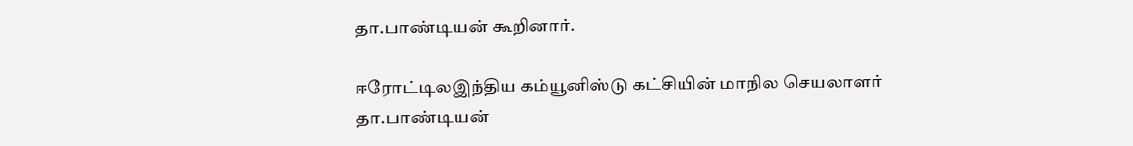தா.பாண்டியன் கூறினார்.

ஈ‌ரோ‌ட்டி‌லஇந்திய கம்யூனிஸ்டு கட்சியின் மாநில செயலாளர் தா.பாண்டியன்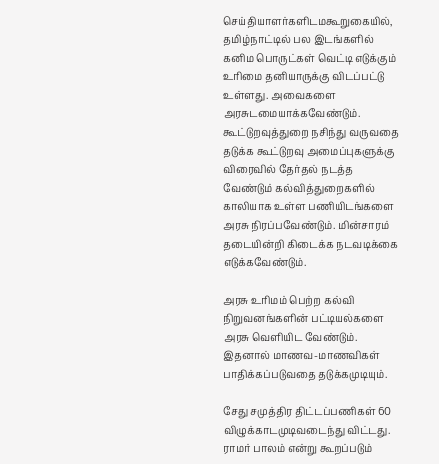செ‌ய்‌‌தியாள‌ர்க‌ளிட‌மகூறுகை‌யி‌ல், தமிழ்நாட்டில் பல இடங்களில் கனிம பொருட்கள் வெட்டி எடுக்கும் உரிமை தனியாருக்கு விடப்பட்டு உள்ளது. அவைகளை அரசுடமையாக்கவேண்டும். கூட்டுறவுத்துறை நசிந்து வருவதை தடுக்க கூட்டுறவு அமைப்புகளுக்கு விரைவில் தேர்தல் நடத்த வேண்டும் கல்வித்துறைகளில் காலியாக உள்ள பணியிடங்களை அரசு நிரப்பவேண்டும். மின்சாரம் தடையின்றி கிடைக்க நடவடிக்கை எடுக்கவேண்டும்.

அரசு உரிமம் பெற்ற கல்வி நிறுவனங்களின் பட்டியல்களை அரசு வெளியிட வேண்டும். இதனால் மாணவ-மாணவிகள் பாதிக்கப்படுவதை தடுக்கமுடியும்.

சேது சமுத்திர திட்டப்பணிகள் 60 விழு‌க்காடமுடிவடைந்து விட்டது. ராமர் பாலம் என்று கூறப்படும்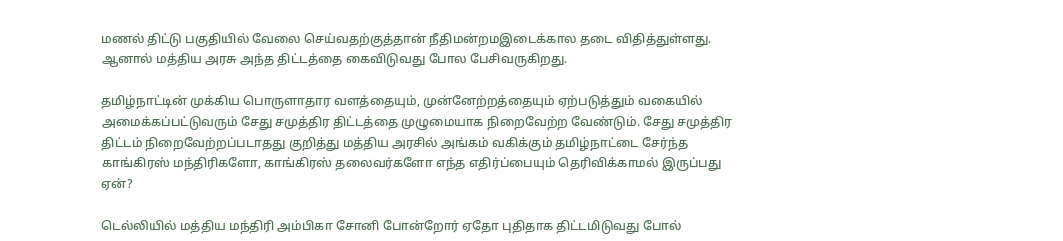மணல் திட்டு பகுதியில் வேலை செய்வதற்குத்தான் ‌நீ‌திம‌ன்ற‌மஇடைக்கால தடை விதித்துள்ளது. ஆனால் மத்திய அரசு அந்த திட்டத்தை கைவிடுவது போல பேசிவருகிறது.

தமிழ்நாட்டின் முக்கிய பொருளாதார வளத்தையும், முன்னேற்றத்தையும் ஏற்படுத்தும் வகையில் அமைக்கப்பட்டுவரும் சேது சமுத்திர திட்டத்தை முழுமையாக நிறைவேற்ற வேண்டும். சேது சமுத்திர திட்டம் நிறைவேற்றப்படாதது குறித்து மத்திய அரசில் அங்கம் வகிக்கும் தமிழ்நாட்டை சேர்ந்த காங்கிரஸ் மந்திரிகளோ, காங்கிரஸ் தலைவர்களோ எந்த எதிர்ப்பையும் தெரிவிக்காமல் இருப்பது ஏன்?

டெல்லியில் மத்திய மந்திரி அம்பிகா சோனி போன்றோர் ஏதோ புதிதாக திட்டமிடுவது போல்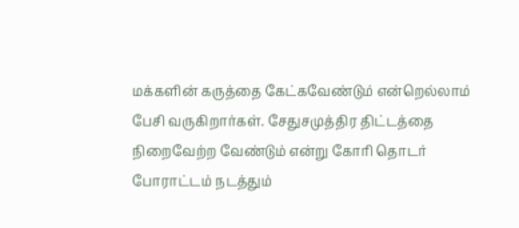மக்களின் கருத்தை கேட்கவேண்டும் என்றெல்லாம் பேசி வருகிறார்கள். சேதுசமுத்திர திட்டத்தை நிறைவேற்ற வேண்டும் என்று கோரி தொடர் போராட்டம் நடத்தும்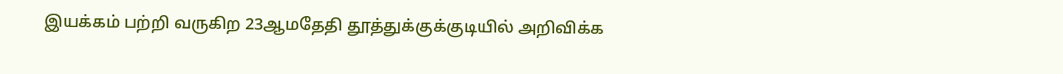இயக்கம் பற்றி வருகிற 23ஆ‌மதேதி தூத்துக்குக்குடியில் அறிவிக்க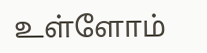உள்ளோம்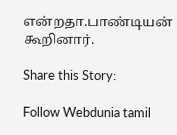எ‌ன்றதா.பாண்டியன் கூறினார்.

Share this Story:

Follow Webdunia tamil